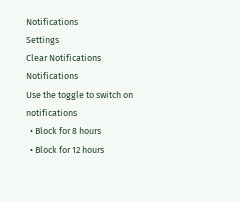Notifications
Settings
Clear Notifications
Notifications
Use the toggle to switch on notifications
  • Block for 8 hours
  • Block for 12 hours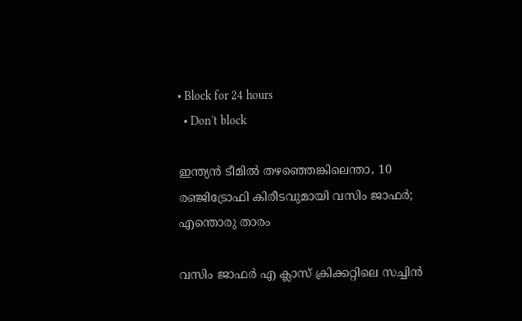• Block for 24 hours
  • Don't block

ഇന്ത്യന്‍ ടീമില്‍ തഴഞ്ഞെങ്കിലെന്താ, 10 രഞ്ജിട്രോഫി കിരീടവുമായി വസിം ജാഫര്‍; എന്തൊരു താരം

വസിം ജാഫർ എ ക്ലാസ് ക്രിക്കറ്റിലെ സച്ചിൻ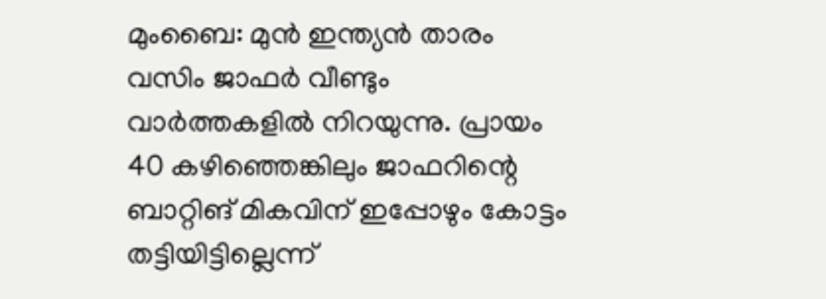മുംബൈ: മുന്‍ ഇന്ത്യന്‍ താരം വസിം ജാഫര്‍ വീണ്ടും വാര്‍ത്തകളില്‍ നിറയുന്നു. പ്രായം 40 കഴിഞ്ഞെങ്കിലും ജാഫറിന്റെ ബാറ്റിങ് മികവിന് ഇപ്പോഴും കോട്ടം തട്ടിയിട്ടില്ലെന്ന്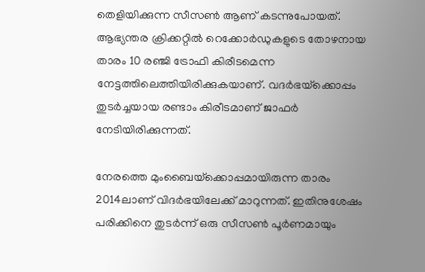തെളിയിക്കുന്ന സീസണ്‍ ആണ് കടന്നുപോയത്. ആഭ്യന്തര ക്രിക്കറ്റില്‍ റെക്കോര്‍ഡുകളുടെ തോഴനായ താരം 10 രഞ്ജി ട്രോഫി കിരീടമെന്ന നേട്ടത്തിലെത്തിയിരിക്കുകയാണ്. വദര്‍ഭയ്‌ക്കൊപ്പം തുടര്‍ച്ചയായ രണ്ടാം കിരീടമാണ് ജാഫര്‍ നേടിയിരിക്കുന്നത്.

നേരത്തെ മുംബൈയ്‌ക്കൊപ്പമായിരുന്ന താരം 2014ലാണ് വിദര്‍ഭയിലേക്ക് മാറുന്നത്. ഇതിനുശേഷം പരിക്കിനെ തുടര്‍ന്ന് ഒരു സീസണ്‍ പൂര്‍ണമായും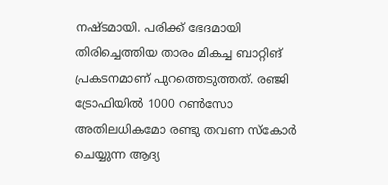നഷ്ടമായി. പരിക്ക് ഭേദമായി തിരിച്ചെത്തിയ താരം മികച്ച ബാറ്റിങ് പ്രകടനമാണ് പുറത്തെടുത്തത്. രഞ്ജി ട്രോഫിയില്‍ 1000 റണ്‍സോ അതിലധികമോ രണ്ടു തവണ സ്‌കോര്‍ ചെയ്യുന്ന ആദ്യ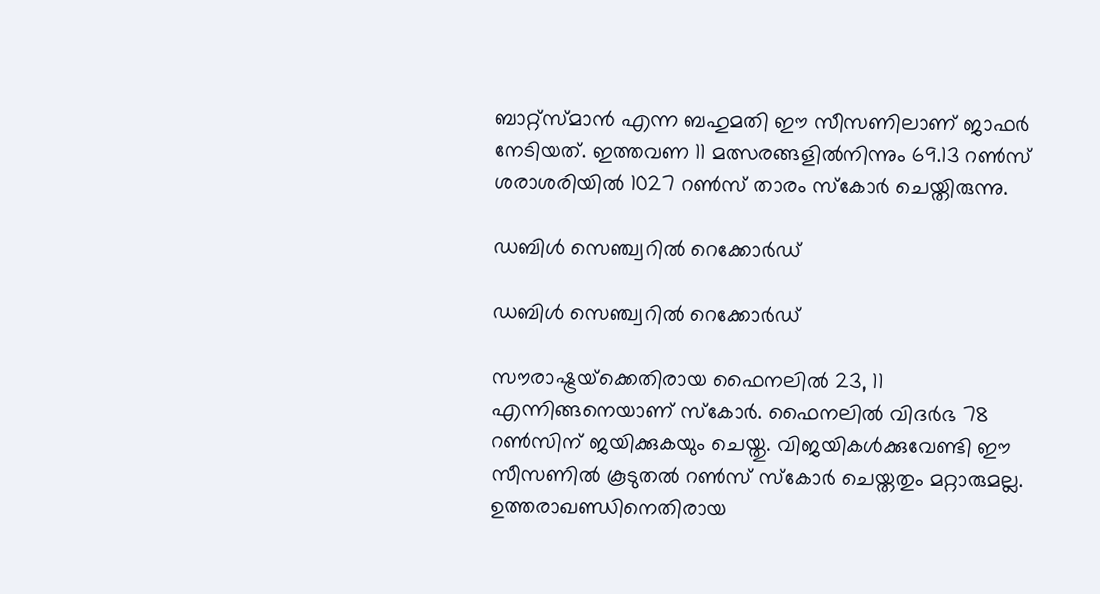ബാറ്റ്‌സ്മാന്‍ എന്ന ബഹുമതി ഈ സീസണിലാണ് ജാഫര്‍ നേടിയത്. ഇത്തവണ 11 മത്സരങ്ങളില്‍നിന്നും 69.13 റണ്‍സ് ശരാശരിയില്‍ 1027 റണ്‍സ് താരം സ്‌കോര്‍ ചെയ്തിരുന്നു.

ഡബിള്‍ സെഞ്ച്വറില്‍ റെക്കോര്‍ഡ്

ഡബിള്‍ സെഞ്ച്വറില്‍ റെക്കോര്‍ഡ്

സൗരാഷ്ട്രയ്‌ക്കെതിരായ ഫൈനലില്‍ 23, 11 എന്നിങ്ങനെയാണ് സ്‌കോര്‍. ഫൈനലില്‍ വിദര്‍ഭ 78 റണ്‍സിന് ജയിക്കുകയും ചെയ്തു. വിജയികള്‍ക്കുവേണ്ടി ഈ സീസണില്‍ കൂടുതല്‍ റണ്‍സ് സ്‌കോര്‍ ചെയ്തതും മറ്റാരുമല്ല. ഉത്തരാഖണ്ഡിനെതിരായ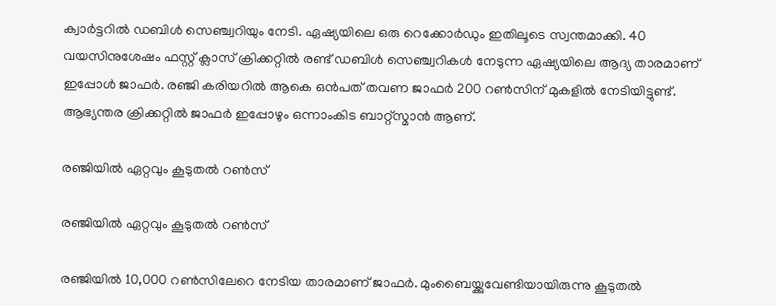ക്വാര്‍ട്ടറില്‍ ഡബിള്‍ സെഞ്ച്വറിയും നേടി. ഏഷ്യയിലെ ഒരു റെക്കോര്‍ഡും ഇതിലൂടെ സ്വന്തമാക്കി. 40 വയസിനുശേഷം ഫസ്റ്റ് ക്ലാസ് ക്രിക്കറ്റില്‍ രണ്ട് ഡബിള്‍ സെഞ്ച്വറികള്‍ നേടുന്ന ഏഷ്യയിലെ ആദ്യ താരമാണ് ഇപ്പോള്‍ ജാഫര്‍. രഞ്ജി കരിയറില്‍ ആകെ ഒന്‍പത് തവണ ജാഫര്‍ 200 റണ്‍സിന് മുകളില്‍ നേടിയിട്ടുണ്ട്. ആഭ്യന്തര ക്രിക്കറ്റില്‍ ജാഫര്‍ ഇപ്പോഴും ഒന്നാംകിട ബാറ്റ്‌സ്മാന്‍ ആണ്.

രഞ്ജിയില്‍ ഏറ്റവും കൂടുതല്‍ റണ്‍സ്

രഞ്ജിയില്‍ ഏറ്റവും കൂടുതല്‍ റണ്‍സ്

രഞ്ജിയില്‍ 10,000 റണ്‍സിലേറെ നേടിയ താരമാണ് ജാഫര്‍. മുംബൈയ്ക്കുവേണ്ടിയായിരുന്നു കൂടുതല്‍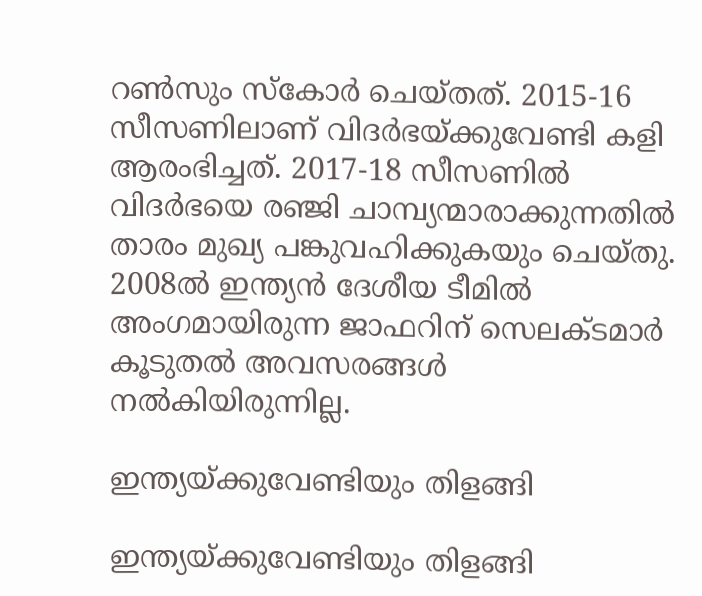റണ്‍സും സ്‌കോര്‍ ചെയ്തത്. 2015-16 സീസണിലാണ് വിദര്‍ഭയ്ക്കുവേണ്ടി കളി ആരംഭിച്ചത്. 2017-18 സീസണില്‍ വിദര്‍ഭയെ രഞ്ജി ചാമ്പ്യന്മാരാക്കുന്നതില്‍ താരം മുഖ്യ പങ്കുവഹിക്കുകയും ചെയ്തു. 2008ല്‍ ഇന്ത്യന്‍ ദേശീയ ടീമില്‍ അംഗമായിരുന്ന ജാഫറിന് സെലക്ടമാര്‍ കൂടുതല്‍ അവസരങ്ങള്‍ നല്‍കിയിരുന്നില്ല.

ഇന്ത്യയ്ക്കുവേണ്ടിയും തിളങ്ങി

ഇന്ത്യയ്ക്കുവേണ്ടിയും തിളങ്ങി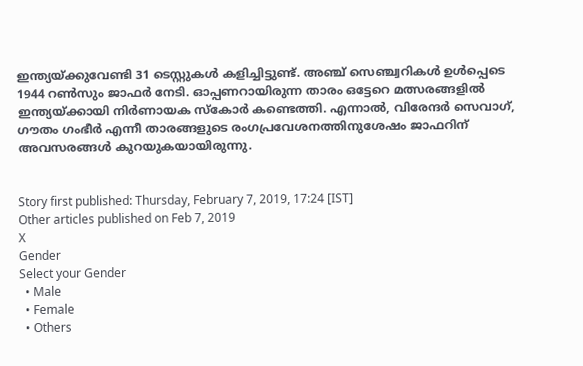ഇന്ത്യയ്ക്കുവേണ്ടി 31 ടെസ്റ്റുകള്‍ കളിച്ചിട്ടുണ്ട്. അഞ്ച് സെഞ്ച്വറികള്‍ ഉള്‍പ്പെടെ 1944 റണ്‍സും ജാഫര്‍ നേടി. ഓപ്പണറായിരുന്ന താരം ഒട്ടേറെ മത്സരങ്ങളില്‍ ഇന്ത്യയ്ക്കായി നിര്‍ണായക സ്‌കോര്‍ കണ്ടെത്തി. എന്നാല്‍, വിരേന്ദര്‍ സെവാഗ്, ഗൗതം ഗംഭീര്‍ എന്നീ താരങ്ങളുടെ രംഗപ്രവേശനത്തിനുശേഷം ജാഫറിന് അവസരങ്ങള്‍ കുറയുകയായിരുന്നു.


Story first published: Thursday, February 7, 2019, 17:24 [IST]
Other articles published on Feb 7, 2019
X
Gender
Select your Gender
  • Male
  • Female
  • Others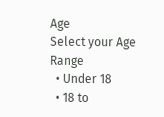Age
Select your Age Range
  • Under 18
  • 18 to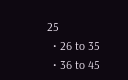25
  • 26 to 35
  • 36 to 45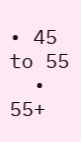• 45 to 55
  • 55+